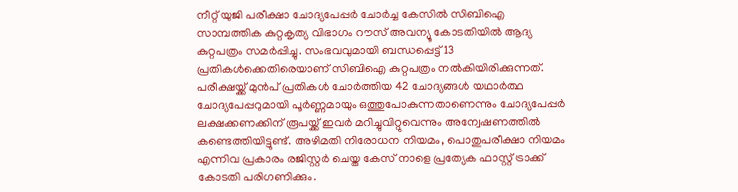നീറ്റ് യുജി പരീക്ഷാ ചോദ്യപേപ്പർ ചോർച്ച കേസിൽ സിബിഐ സാമ്പത്തിക കുറ്റകൃത്യ വിഭാഗം റൗസ് അവന്യൂ കോടതിയിൽ ആദ്യ കുറ്റപത്രം സമർപ്പിച്ചു. സംഭവവുമായി ബന്ധപ്പെട്ട് 13 പ്രതികൾക്കെതിരെയാണ് സിബിഐ കുറ്റപത്രം നൽകിയിരിക്കുന്നത്. പരീക്ഷയ്ക്ക് മുൻപ് പ്രതികൾ ചോർത്തിയ 42 ചോദ്യങ്ങൾ യഥാർത്ഥ ചോദ്യപേപ്പറുമായി പൂർണ്ണമായും ഒത്തുപോകുന്നതാണെന്നും ചോദ്യപേപ്പർ ലക്ഷക്കണക്കിന് രൂപയ്ക്ക് ഇവർ മറിച്ചുവിറ്റുവെന്നും അന്വേഷണത്തിൽ കണ്ടെത്തിയിട്ടുണ്ട്. അഴിമതി നിരോധന നിയമം, പൊതുപരീക്ഷാ നിയമം എന്നിവ പ്രകാരം രജിസ്റ്റർ ചെയ്ത കേസ് നാളെ പ്രത്യേക ഫാസ്റ്റ് ട്രാക്ക് കോടതി പരിഗണിക്കും.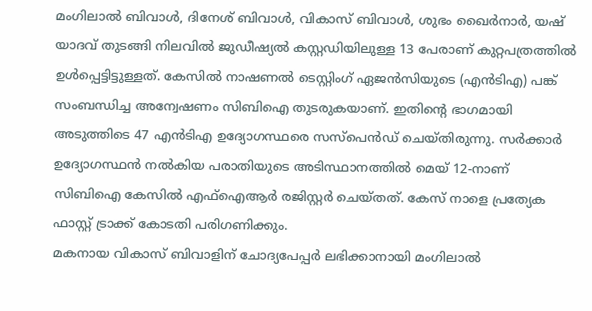മംഗിലാൽ ബിവാൾ, ദിനേശ് ബിവാൾ, വികാസ് ബിവാൾ, ശുഭം ഖൈർനാർ, യഷ് യാദവ് തുടങ്ങി നിലവിൽ ജുഡീഷ്യൽ കസ്റ്റഡിയിലുള്ള 13 പേരാണ് കുറ്റപത്രത്തിൽ ഉൾപ്പെട്ടിട്ടുള്ളത്. കേസിൽ നാഷണൽ ടെസ്റ്റിംഗ് ഏജൻസിയുടെ (എൻടിഎ) പങ്ക് സംബന്ധിച്ച അന്വേഷണം സിബിഐ തുടരുകയാണ്. ഇതിന്റെ ഭാഗമായി അടുത്തിടെ 47 എൻടിഎ ഉദ്യോഗസ്ഥരെ സസ്പെൻഡ് ചെയ്തിരുന്നു. സർക്കാർ ഉദ്യോഗസ്ഥൻ നൽകിയ പരാതിയുടെ അടിസ്ഥാനത്തിൽ മെയ് 12-നാണ് സിബിഐ കേസിൽ എഫ്ഐആർ രജിസ്റ്റർ ചെയ്തത്. കേസ് നാളെ പ്രത്യേക ഫാസ്റ്റ് ട്രാക്ക് കോടതി പരിഗണിക്കും.
മകനായ വികാസ് ബിവാളിന് ചോദ്യപേപ്പർ ലഭിക്കാനായി മംഗിലാൽ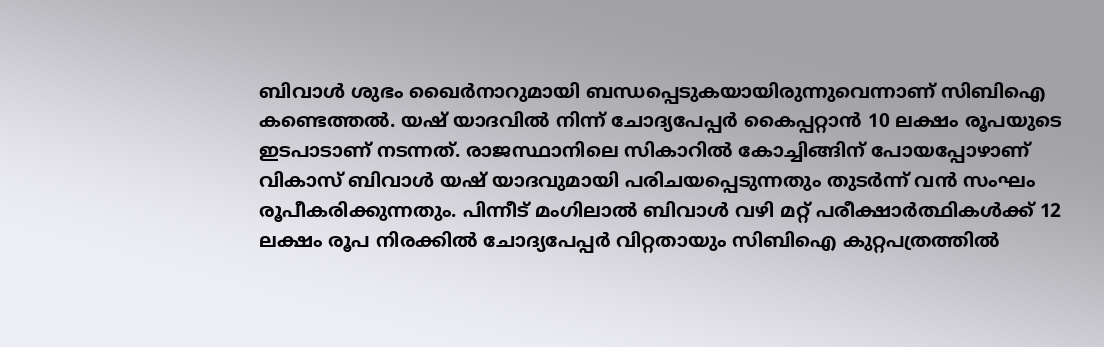ബിവാൾ ശുഭം ഖൈർനാറുമായി ബന്ധപ്പെടുകയായിരുന്നുവെന്നാണ് സിബിഐ കണ്ടെത്തൽ. യഷ് യാദവിൽ നിന്ന് ചോദ്യപേപ്പർ കൈപ്പറ്റാൻ 10 ലക്ഷം രൂപയുടെ ഇടപാടാണ് നടന്നത്. രാജസ്ഥാനിലെ സികാറിൽ കോച്ചിങ്ങിന് പോയപ്പോഴാണ് വികാസ് ബിവാൾ യഷ് യാദവുമായി പരിചയപ്പെടുന്നതും തുടർന്ന് വൻ സംഘം രൂപീകരിക്കുന്നതും. പിന്നീട് മംഗിലാൽ ബിവാൾ വഴി മറ്റ് പരീക്ഷാർത്ഥികൾക്ക് 12 ലക്ഷം രൂപ നിരക്കിൽ ചോദ്യപേപ്പർ വിറ്റതായും സിബിഐ കുറ്റപത്രത്തിൽ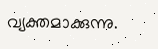വ്യക്തമാക്കുന്നു.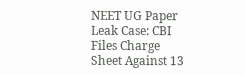NEET UG Paper Leak Case: CBI Files Charge Sheet Against 13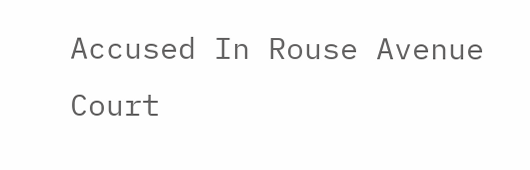Accused In Rouse Avenue Court